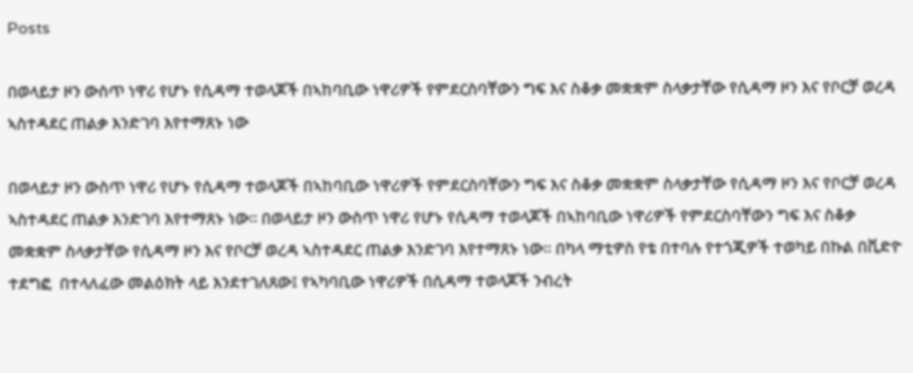Posts

በወላይታ ዞን ውስጥ ነዋሪ የሆኑ የሲዳማ ተወላጆች በኣከባቢው ነዋሪዎች የምደርስባቸውን ግፍ እና ስቆቃ መቋቋም ስላቃታቸው የሲዳማ ዞን እና የቦርቻ ወረዳ ኣስተዳደር ጠልቃ እንድገባ እየተማጸኑ ነው

በወላይታ ዞን ውስጥ ነዋሪ የሆኑ የሲዳማ ተወላጆች በኣከባቢው ነዋሪዎች የምደርስባቸውን ግፍ እና ስቆቃ መቋቋም ስላቃታቸው የሲዳማ ዞን እና የቦርቻ ወረዳ ኣስተዳደር ጠልቃ እንድገባ እየተማጸኑ ነው። በወላይታ ዞን ውስጥ ነዋሪ የሆኑ የሲዳማ ተወላጆች በኣከባቢው ነዋሪዎች የምደርስባቸውን ግፍ እና ስቆቃ መቋቋም ስላቃታቸው የሲዳማ ዞን እና የቦርቻ ወረዳ ኣስተዳደር ጠልቃ እንድገባ እየተማጸኑ ነው። በካላ ማቲዎስ የቴ በተባሉ የተጎጂዎች ተወካይ በኩል በቪድዮ  ተደግፎ  በተላለፈው መልዕክት ላይ እንደተገለጸው፤ የኣካባቢው ነዋሪዎች በሲዳማ ተወላጆች ንብረት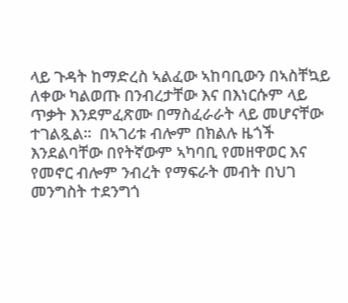ላይ ጉዳት ከማድረስ ኣልፈው ኣከባቢውን በኣስቸኳይ ለቀው ካልወጡ በንብረታቸው እና በእነርሱም ላይ ጥቃት እንደምፈጽሙ በማስፈራራት ላይ መሆናቸው ተገልጿል።  በኣገሪቱ ብሎም በክልሉ ዜጎች እንደልባቸው በየትኛውም ኣካባቢ የመዘዋወር እና የመኖር ብሎም ንብረት የማፍራት መብት በህገ መንግስት ተደንግጎ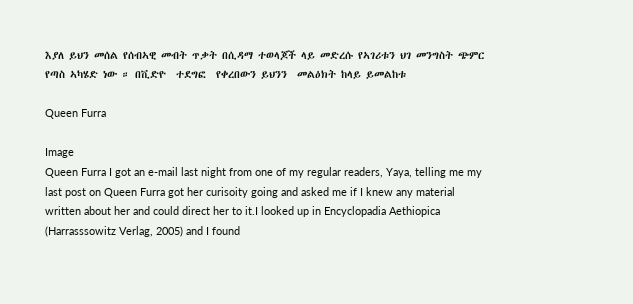እያለ ይህን መሰል የሰብኣዊ መብት ጥቃት በሲዳማ ተወላጆች ላይ መድረሱ የኣገሪቱን ህገ መንግስት ጭምር የጣስ ኣካሄድ ነው ። በቪድዮ  ተደግፎ  የቀረበውን ይህንን  መልዕክት ከላይ ይመልከቱ

Queen Furra

Image
Queen Furra I got an e-mail last night from one of my regular readers, Yaya, telling me my last post on Queen Furra got her curisoity going and asked me if I knew any material written about her and could direct her to it.I looked up in Encyclopadia Aethiopica (Harrasssowitz Verlag, 2005) and I found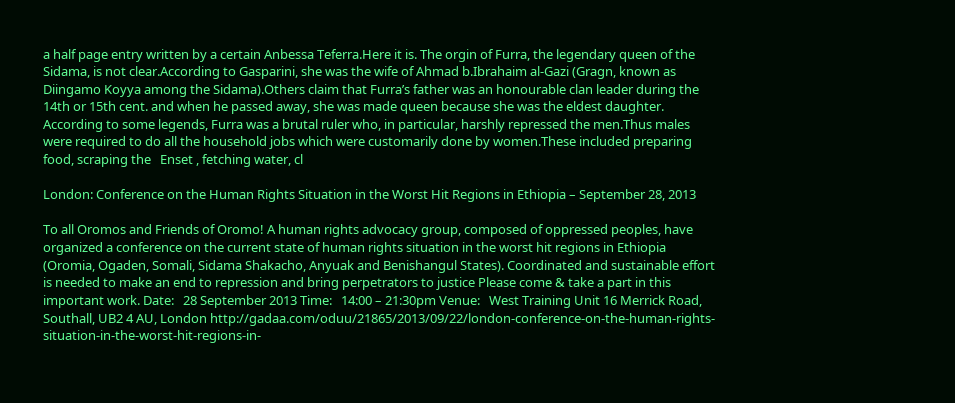a half page entry written by a certain Anbessa Teferra.Here it is. The orgin of Furra, the legendary queen of the Sidama, is not clear.According to Gasparini, she was the wife of Ahmad b.Ibrahaim al-Gazi (Gragn, known as Diingamo Koyya among the Sidama).Others claim that Furra’s father was an honourable clan leader during the 14th or 15th cent. and when he passed away, she was made queen because she was the eldest daughter. According to some legends, Furra was a brutal ruler who, in particular, harshly repressed the men.Thus males were required to do all the household jobs which were customarily done by women.These included preparing food, scraping the   Enset , fetching water, cl

London: Conference on the Human Rights Situation in the Worst Hit Regions in Ethiopia – September 28, 2013

To all Oromos and Friends of Oromo! A human rights advocacy group, composed of oppressed peoples, have organized a conference on the current state of human rights situation in the worst hit regions in Ethiopia (Oromia, Ogaden, Somali, Sidama Shakacho, Anyuak and Benishangul States). Coordinated and sustainable effort is needed to make an end to repression and bring perpetrators to justice Please come & take a part in this important work. Date:   28 September 2013 Time:   14:00 – 21:30pm Venue:   West Training Unit 16 Merrick Road, Southall, UB2 4 AU, London http://gadaa.com/oduu/21865/2013/09/22/london-conference-on-the-human-rights-situation-in-the-worst-hit-regions-in-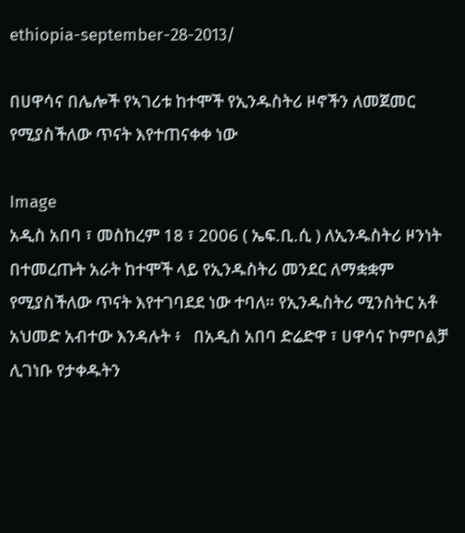ethiopia-september-28-2013/

በሀዋሳና በሌሎች የኣገሪቱ ከተሞች የኢንዱስትሪ ዞኖችን ለመጀመር የሚያስችለው ጥናት እየተጠናቀቀ ነው

Image
አዲስ አበባ ፣ መስከረም 18 ፣ 2006 ( ኤፍ.ቢ.ሲ ) ለኢንዱስትሪ ዞንነት በተመረጡት አራት ከተሞች ላይ የኢንዱስትሪ መንደር ለማቋቋም የሚያስችለው ጥናት እየተገባደደ ነው ተባለ። የኢንዱስትሪ ሚንስትር አቶ አህመድ አብተው እንዳሉት ፥   በአዲስ አበባ ድሬድዋ ፣ ሀዋሳና ኮምቦልቻ ሊገነቡ የታቀዱትን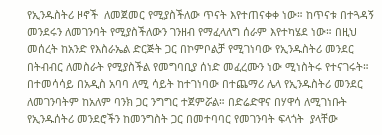የኢንዱስትሪ ዞኖች  ለመጀመር የሚያስችለው ጥናት እየተጠናቀቀ ነው። ከጥናቱ በተጓዳኝ መንደሩን ለመገንባት የሚያስችለውን ገንዘብ የማፈላለግ ሰራም እየተካሄደ ነው። በዚህ መሰረት ከአንድ የእስራኤል ድርጅት ጋር በኮምቦልቻ የሚገነባው የኢንዱስትሪ መንደር በትብብር ለመስራት የሚያስችል የመግባቢያ ሰነድ መፈረሙን ነው ሚነስትሩ የተናገሩት። በተመሳሳይ በአዲስ አባባ ለሚ ሳይት ከተገነባው በተጨማሪ ሌላ የኢንዱስትሪ መንደር ለመገንባትም ከአለም ባንክ ጋር ንግግር ተጀምሯል። በድሬድዋና በሃዋሳ ለሚገነቡት የኢንዱሰትሪ መንደሮችን ከመንግስት ጋር በመተባባር የመገንባት ፍላጎት  ያላቸው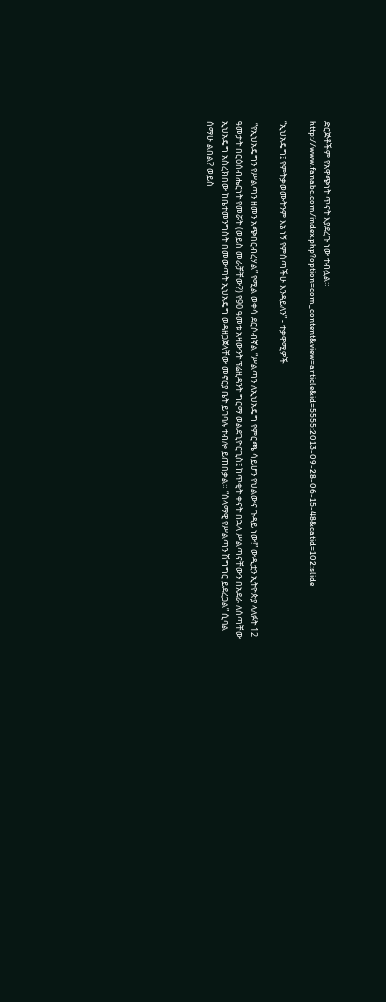ድርጅቶችም የአዋጭነት ጥናት እያደረጉ ነው ተብሏል። http://www.fanabc.com/index.php?option=com_content&view=article&id=5555:2013-09-28-06-15-48&catid=102:slide

“ኢህአዴግ፤ የምትቃወሙትንም እኔ ነኝ የምሰጣችሁ እንዳይለን” - ተቃዋሚዎች

 “የኢህአዴግን የሥልጣን ዘመን አጭበርብረሃል” የሚል ወቀሳ ደርሶብኛል “ሥልጣን ለኢህአዴግ የምርጫ ሳይሆን የህልውና ጉዳይ ነው!” ውዲቷን ኢትዮጵያ ላለፉት 12 ዓመታት በርዕሰብሔርነት የመሯት (ወይስ መራቻቸው?) የ90 ዓመቱ አዛውንት ፕሬዚዳንት ግርማ ወልደጊዮርጊስ፤ ከጥቂት ቀናት በኋላ ሥልጣናቸውን በአደራ ለሰጣቸው ኢህአዴግ አስረክበው ከቤተመንግስት በመውጣት ኢህአዴግ ወዳዘጋጀላቸው መኖርያ ቤት ይገባሉ ተብሎ ይጠበቃል። “ሰላማዊ የሥልጣን ሽግግር ይደረጋል” ሲባል ሰማሁ ልበል? ወይስ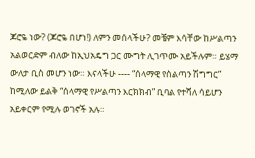ጆሮዬ ነው? (ጆሮዬ በሆነ!) ለምን መሰላችሁ? መቼም እሳቸው ከሥልጣን አልወርድም ብለው ከኢህአዴግ ጋር ሙግት ሊገጥሙ አይችሉም። ይሄማ ውለታ ቢስ መሆን ነው። እናላችሁ ---- “ሰላማዊ የስልጣን ሽግግር” ከሚለው ይልቅ “ሰላማዊ የሥልጣን እርክክብ” ቢባል የተሻለ ሳይሆን አይቀርም የሚሉ ወገኖች አሉ።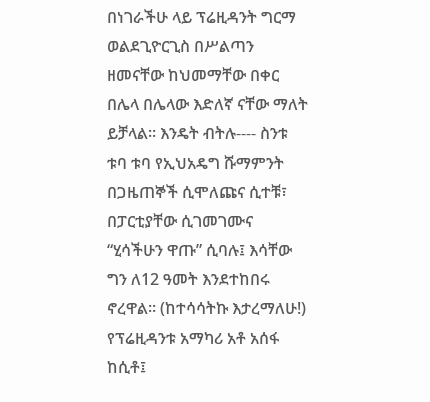በነገራችሁ ላይ ፕሬዚዳንት ግርማ ወልደጊዮርጊስ በሥልጣን ዘመናቸው ከህመማቸው በቀር በሌላ በሌላው እድለኛ ናቸው ማለት ይቻላል። እንዴት ብትሉ---- ስንቱ ቱባ ቱባ የኢህአዴግ ሹማምንት በጋዜጠኞች ሲሞለጩና ሲተቹ፣ በፓርቲያቸው ሲገመገሙና “ሂሳችሁን ዋጡ” ሲባሉ፤ እሳቸው ግን ለ12 ዓመት እንደተከበሩ ኖረዋል። (ከተሳሳትኩ እታረማለሁ!) የፕሬዚዳንቱ አማካሪ አቶ አሰፋ ከሲቶ፤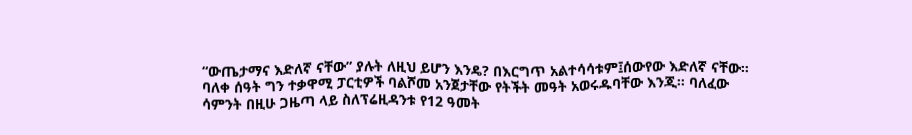“ውጤታማና እድለኛ ናቸው” ያሉት ለዚህ ይሆን እንዴ? በእርግጥ አልተሳሳቱም፤ሰውየው እድለኛ ናቸው። ባለቀ ሰዓት ግን ተቃዋሚ ፓርቲዎች ባልሾመ አንጀታቸው የትችት መዓት አወሩዱባቸው እንጂ። ባለፈው ሳምንት በዚሁ ጋዜጣ ላይ ስለፕሬዚዳንቱ የ12 ዓመት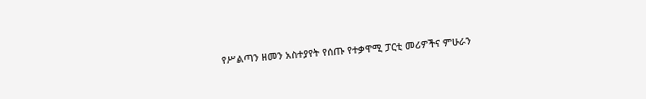የሥልጣን ዘመን አስተያየት የሰጡ የተቃዋሚ ፓርቲ መሪዎችና ምሁራን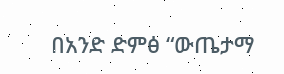በአንድ ድምፅ “ውጤታማ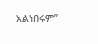አልነበሩም”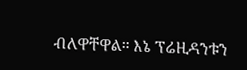ብለዋቸዋል። እኔ ፕሬዚዳንቱን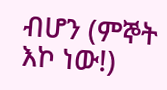ብሆን (ምኞት እኮ ነው!)